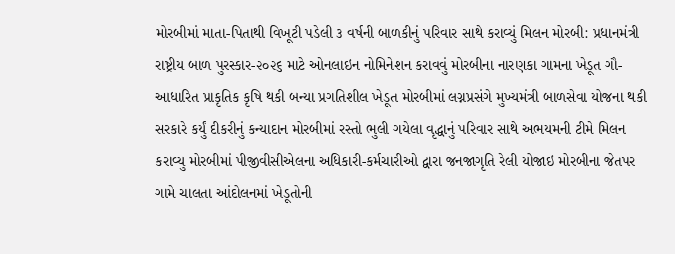મોરબીમાં માતા-પિતાથી વિખૂટી પડેલી ૩ વર્ષની બાળકીનું પરિવાર સાથે કરાવ્યું મિલન મોરબી: પ્રધાનમંત્રી રાષ્ટ્રીય બાળ પુરસ્કાર-૨૦૨૬ માટે ઓનલાઇન નોમિનેશન કરાવવું મોરબીના નારણકા ગામના ખેડૂત ગૌ-આધારિત પ્રાકૃતિક કૃષિ થકી બન્યા પ્રગતિશીલ ખેડૂત મોરબીમાં લગ્નપ્રસંગે મુખ્યમંત્રી બાળસેવા યોજના થકી સરકારે કર્યું દીકરીનું કન્યાદાન મોરબીમાં રસ્તો ભુલી ગયેલા વૃદ્ધાનું પરિવાર સાથે અભયમની ટીમે મિલન કરાવ્યુ મોરબીમાં પીજીવીસીએલના અધિકારી-કર્મચારીઓ દ્વારા જનજાગૃતિ રેલી યોજાઇ મોરબીના જેતપર ગામે ચાલતા આંદોલનમાં ખેડૂતોની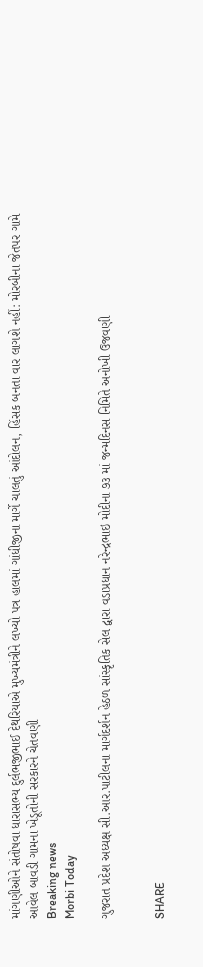માંગણીઓને સંતોષવા ધારાસભ્ય દુર્લભજીભાઈ દેથરિયાએ મુખ્યમંત્રીને લખ્યો પત્ર હાલમાં ગાંધીજીના માર્ગે ચાલતું આંદોલન, હિંસક બનતા વાર લાગશે નહીં: મોરબીના જેતપર ગામે આવેલ બાવડી ગામના ખેડૂતોની સરકારને ચેતવણી
Breaking news
Morbi Today

ગુજરાત પ્રદેશ અધ્યક્ષ સી.આર.પાટીલના માર્ગદર્શન હેઠળ સાંસ્કૃતિક સેલ દ્વારા વડાપ્રધાન નરેન્દ્રભાઇ મોદીના ૭૩ માં જન્મદિનસ નિમિતે અનોખી ઉજવણી


SHARE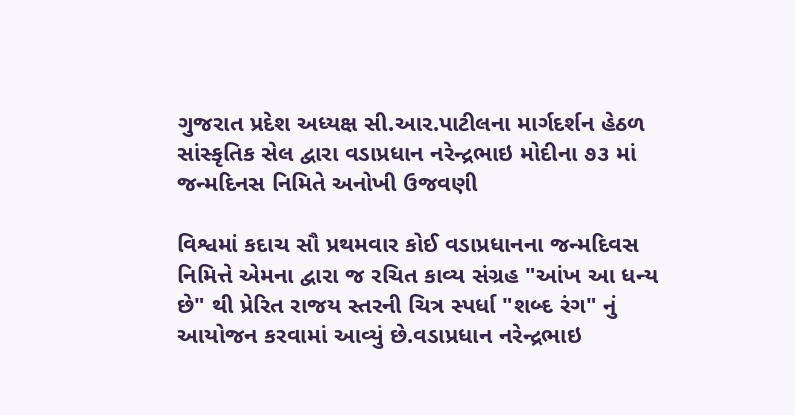ગુજરાત પ્રદેશ અધ્યક્ષ સી.આર.પાટીલના માર્ગદર્શન હેઠળ સાંસ્કૃતિક સેલ દ્વારા વડાપ્રધાન નરેન્દ્રભાઇ મોદીના ૭૩ માં જન્મદિનસ નિમિતે અનોખી ઉજવણી

વિશ્વમાં કદાચ સૌ પ્રથમવાર કોઈ વડાપ્રધાનના જન્મદિવસ નિમિત્તે એમના દ્વારા જ રચિત કાવ્ય સંગ્રહ "આંખ આ ધન્ય છે" થી પ્રેરિત રાજય સ્તરની ચિત્ર સ્પર્ધા "શબ્દ રંગ" નું આયોજન કરવામાં આવ્યું છે.વડાપ્રધાન નરેન્દ્રભાઇ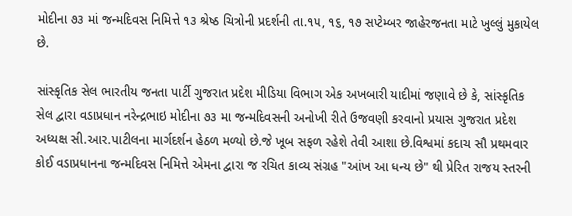મોદીના ૭૩ માં જન્મદિવસ નિમિત્તે ૧૩ શ્રેષ્ઠ ચિત્રોની પ્રદર્શની તા.૧૫, ૧૬, ૧૭ સપ્ટેમ્બર જાહેરજનતા માટે ખુલ્લું મુકાયેલ છે.

સાંસ્કૃતિક સેલ ભારતીય જનતા પાર્ટી ગુજરાત પ્રદેશ મીડિયા વિભાગ એક અખબારી યાદીમાં જણાવે છે કે, સાંસ્કૃતિક સેલ દ્વારા વડાપ્રધાન નરેન્દ્રભાઇ મોદીના ૭૩ મા જન્મદિવસની અનોખી રીતે ઉજવણી કરવાનો પ્રયાસ ગુજરાત પ્રદેશ અધ્યક્ષ સી.આર.પાટીલના માર્ગદર્શન હેઠળ મળ્યો છે.જે ખૂબ સફળ રહેશે તેવી આશા છે.વિશ્વમાં કદાચ સૌ પ્રથમવાર કોઈ વડાપ્રધાનના જન્મદિવસ નિમિત્તે એમના દ્વારા જ રચિત કાવ્ય સંગ્રહ "આંખ આ ધન્ય છે" થી પ્રેરિત રાજય સ્તરની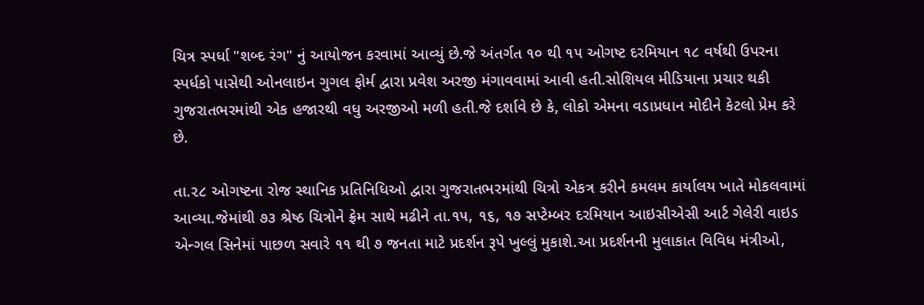ચિત્ર સ્પર્ધા "શબ્દ રંગ" નું આયોજન કરવામાં આવ્યું છે.જે અંતર્ગત ૧૦ થી ૧૫ ઓગષ્ટ દરમિયાન ૧૮ વર્ષથી ઉપરના સ્પર્ધકો પાસેથી ઓનલાઇન ગુગલ ફોર્મ દ્વારા પ્રવેશ અરજી મંગાવવામાં આવી હતી.સોશિયલ મીડિયાના પ્રચાર થકી ગુજરાતભરમાંથી એક હજારથી વધુ અરજીઓ મળી હતી.જે દર્શાવે છે કે, લોકો એમના વડાપ્રધાન મોદીને કેટલો પ્રેમ કરે છે.

તા.૨૮ ઓગષ્ટના રોજ સ્થાનિક પ્રતિનિધિઓ દ્વારા ગુજરાતભરમાંથી ચિત્રો એકત્ર કરીને કમલમ કાર્યાલય ખાતે મોકલવામાં આવ્યા.જેમાંથી ૭૩ શ્રેષ્ઠ ચિત્રોને ફ્રેમ સાથે મઢીને તા.૧૫, ૧૬, ૧૭ સપ્ટેમ્બર દરમિયાન આઇસીએસી આર્ટ ગેલેરી વાઇડ એન્ગલ સિનેમાં પાછળ સવારે ૧૧ થી ૭ જનતા માટે પ્રદર્શન રૂપે ખુલ્લું મુકાશે.આ પ્રદર્શનની મુલાકાત વિવિધ મંત્રીઓ,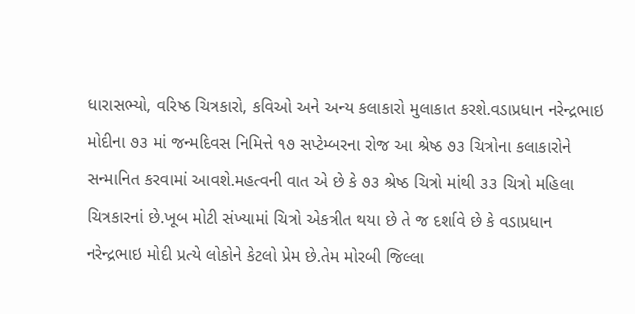ધારાસભ્યો, વરિષ્ઠ ચિત્રકારો, કવિઓ અને અન્ય કલાકારો મુલાકાત કરશે.વડાપ્રધાન નરેન્દ્રભાઇ મોદીના ૭૩ માં જન્મદિવસ નિમિત્તે ૧૭ સપ્ટેમ્બરના રોજ આ શ્રેષ્ઠ ૭૩ ચિત્રોના કલાકારોને સન્માનિત કરવામાં આવશે.મહત્વની વાત એ છે કે ૭૩ શ્રેષ્ઠ ચિત્રો માંથી ૩૩ ચિત્રો મહિલા ચિત્રકારનાં છે.ખૂબ મોટી સંખ્યામાં ચિત્રો એકત્રીત થયા છે તે જ દર્શાવે છે કે વડાપ્રધાન નરેન્દ્રભાઇ મોદી પ્રત્યે લોકોને કેટલો પ્રેમ છે.તેમ મોરબી જિલ્લા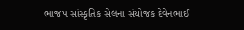ભાજપ સાંસ્કૃતિક સેલના સંયોજક દેવેનભાઈ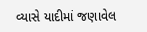વ્યાસે યાદીમાં જણાવેલ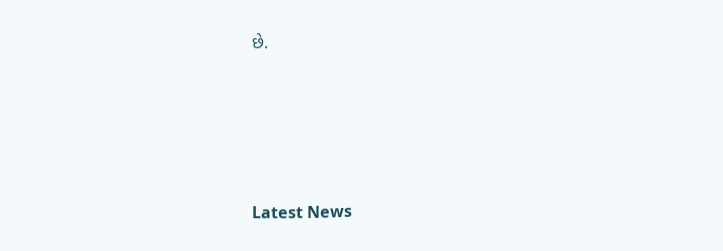છે.






Latest News